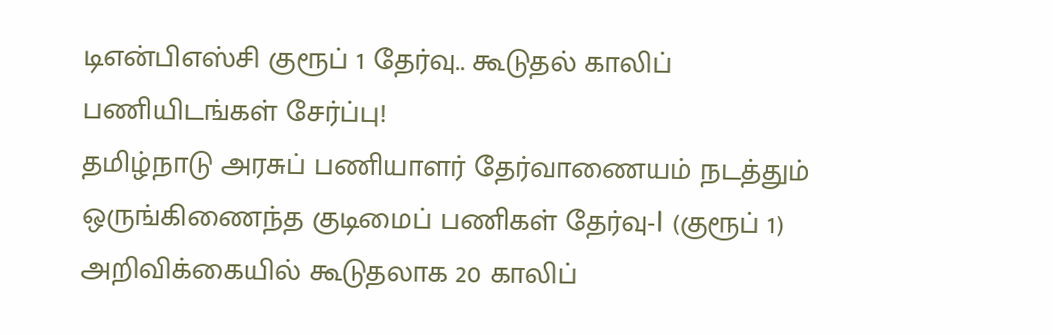டிஎன்பிஎஸ்சி குரூப் 1 தேர்வு.. கூடுதல் காலிப் பணியிடங்கள் சேர்ப்பு!
தமிழ்நாடு அரசுப் பணியாளர் தேர்வாணையம் நடத்தும் ஒருங்கிணைந்த குடிமைப் பணிகள் தேர்வு-I (குரூப் 1) அறிவிக்கையில் கூடுதலாக 20 காலிப்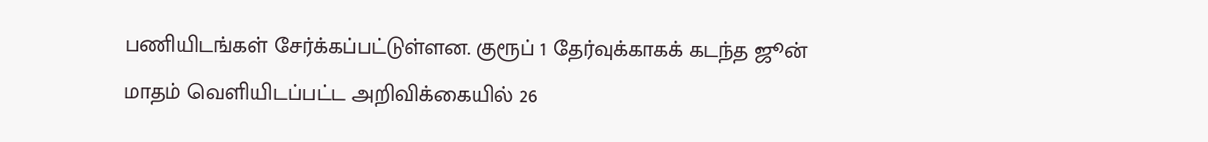பணியிடங்கள் சேர்க்கப்பட்டுள்ளன. குரூப் 1 தேர்வுக்காகக் கடந்த ஜூன் மாதம் வெளியிடப்பட்ட அறிவிக்கையில் 26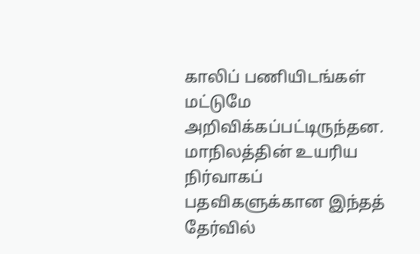காலிப் பணியிடங்கள் மட்டுமே அறிவிக்கப்பட்டிருந்தன.
மாநிலத்தின் உயரிய நிர்வாகப் பதவிகளுக்கான இந்தத் தேர்வில்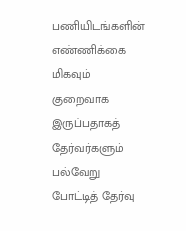பணியிடங்களின் எண்ணிக்கை மிகவும் குறைவாக இருப்பதாகத் தேர்வர்களும் பல்வேறு போட்டித் தேர்வு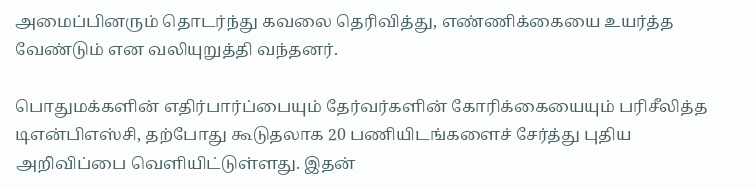அமைப்பினரும் தொடர்ந்து கவலை தெரிவித்து, எண்ணிக்கையை உயர்த்த வேண்டும் என வலியுறுத்தி வந்தனர்.

பொதுமக்களின் எதிர்பார்ப்பையும் தேர்வர்களின் கோரிக்கையையும் பரிசீலித்த டிஎன்பிஎஸ்சி, தற்போது கூடுதலாக 20 பணியிடங்களைச் சேர்த்து புதிய அறிவிப்பை வெளியிட்டுள்ளது. இதன்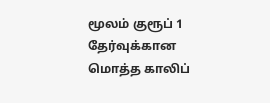மூலம் குரூப் 1 தேர்வுக்கான மொத்த காலிப்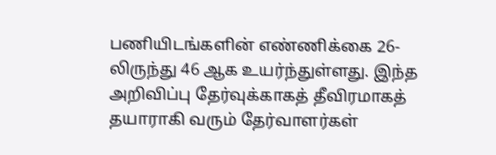பணியிடங்களின் எண்ணிக்கை 26-லிருந்து 46 ஆக உயர்ந்துள்ளது. இந்த அறிவிப்பு தேர்வுக்காகத் தீவிரமாகத் தயாராகி வரும் தேர்வாளர்கள்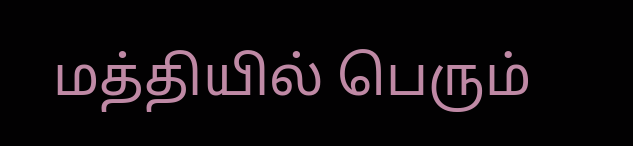மத்தியில் பெரும்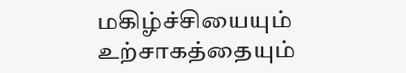மகிழ்ச்சியையும் உற்சாகத்தையும்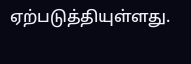ஏற்படுத்தியுள்ளது.